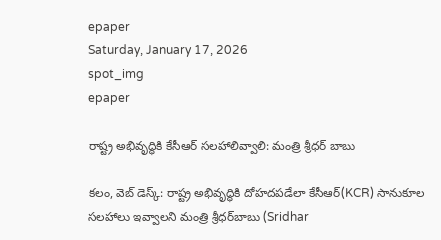epaper
Saturday, January 17, 2026
spot_img
epaper

రాష్ట్ర అభివృద్ధికి కేసీఆర్ సలహాలివ్వాలి: మంత్రి శ్రీధర్ బాబు

కలం, వెబ్ డెస్క్: రాష్ట్ర అభివృద్ధికి దోహదపడేలా కేసీఆర్(KCR) సానుకూల సలహాలు ఇవ్వాలని మంత్రి శ్రీధర్‌బాబు (Sridhar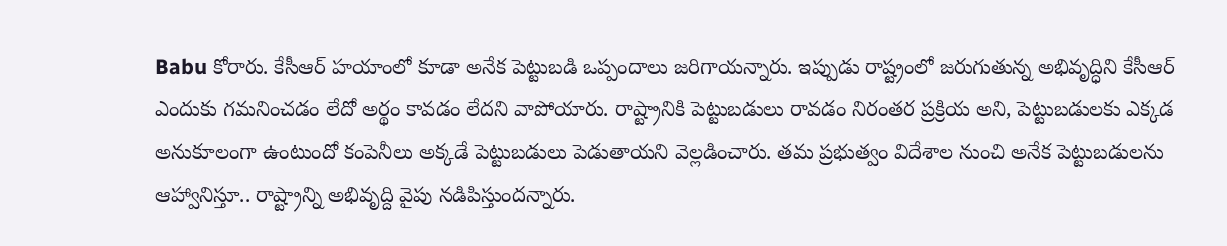Babu కోరారు. కేసీఆర్ హయాంలో కూడా అనేక పెట్టుబడి ఒప్పందాలు జరిగాయన్నారు. ఇప్పుడు రాష్ట్రంలో జరుగుతున్న అభివృద్ధిని కేసీఆర్‌ ఎందుకు గమనించడం లేదో అర్థం కావడం లేదని వాపోయారు. రాష్ట్రానికి పెట్టుబడులు రావడం నిరంతర ప్రక్రియ అని, పెట్టుబడులకు ఎక్కడ అనుకూలంగా ఉంటుందో కంపెనీలు అక్కడే పెట్టుబడులు పెడుతాయని వెల్లడించారు. తమ ప్రభుత్వం విదేశాల నుంచి అనేక పెట్టుబడులను ఆహ్వానిస్తూ.. రాష్ట్రాన్ని అభివృద్ది వైపు నడిపిస్తుందన్నారు.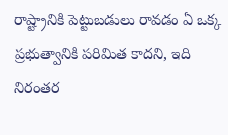రాష్ట్రానికి పెట్టుబడులు రావడం ఏ ఒక్క ప్రభుత్వానికి పరిమిత కాదని, ఇది నిరంతర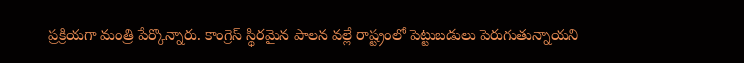ప్రక్రియగా మంత్రి పేర్కొన్నారు. కాంగ్రెస్ స్థిరమైన పాలన వల్లే రాష్ట్రంలో పెట్టుబడులు పెరుగుతున్నాయని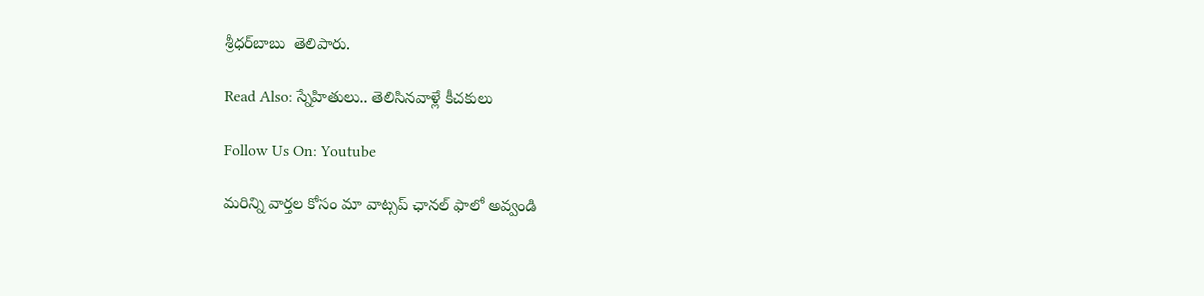శ్రీధర్‌బాబు  తెలిపారు.

Read Also: స్నేహితులు.. తెలిసినవాళ్లే కీచకులు

Follow Us On: Youtube

మ‌రిన్ని వార్త‌ల కోసం మా వాట్స‌ప్ ఛాన‌ల్ ఫాలో అవ్వండి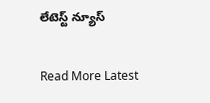లేటెస్ట్ న్యూస్‌

Read More Latest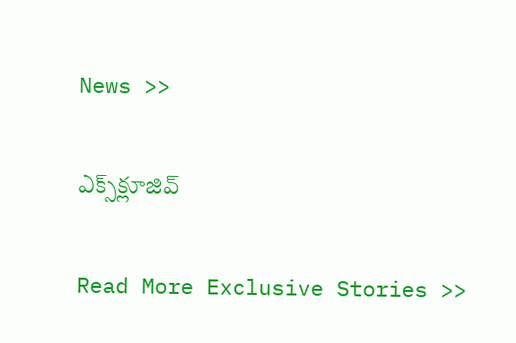News >>

ఎక్స్‌క్లూజివ్‌

Read More Exclusive Stories >>